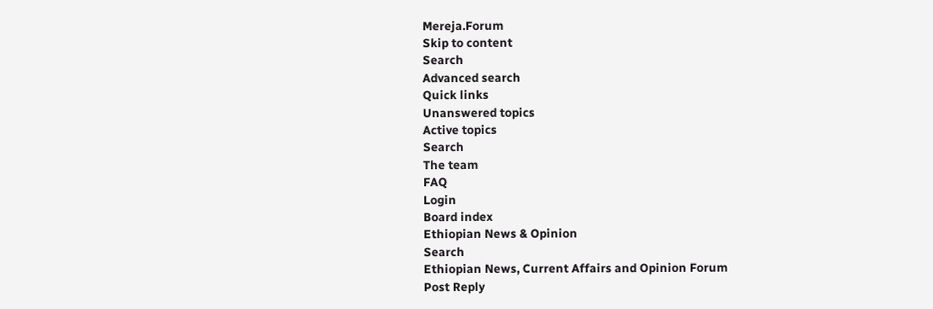Mereja.Forum
Skip to content
Search
Advanced search
Quick links
Unanswered topics
Active topics
Search
The team
FAQ
Login
Board index
Ethiopian News & Opinion
Search
Ethiopian News, Current Affairs and Opinion Forum
Post Reply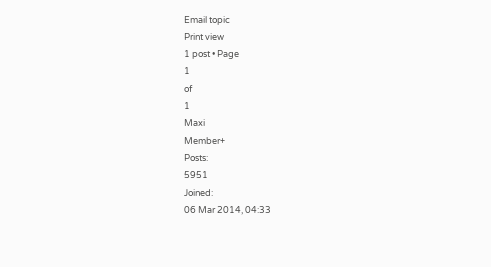Email topic
Print view
1 post • Page
1
of
1
Maxi
Member+
Posts:
5951
Joined:
06 Mar 2014, 04:33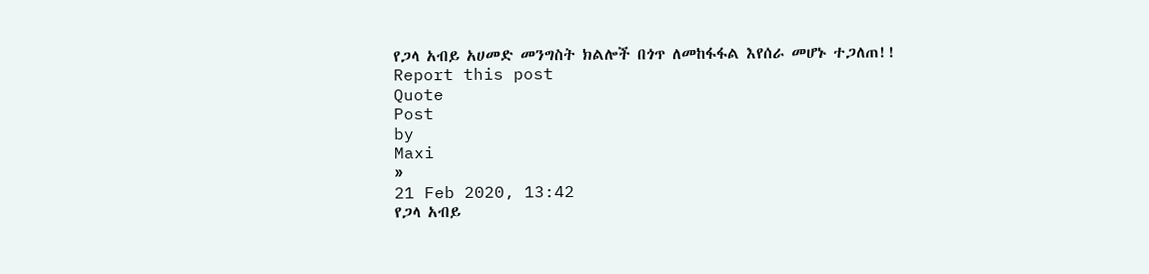የጋላ አብይ አሀመድ መንግስት ክልሎች በጎጥ ለመከፋፋል እየሰራ መሆኑ ተጋለጠ!!
Report this post
Quote
Post
by
Maxi
»
21 Feb 2020, 13:42
የጋላ አብይ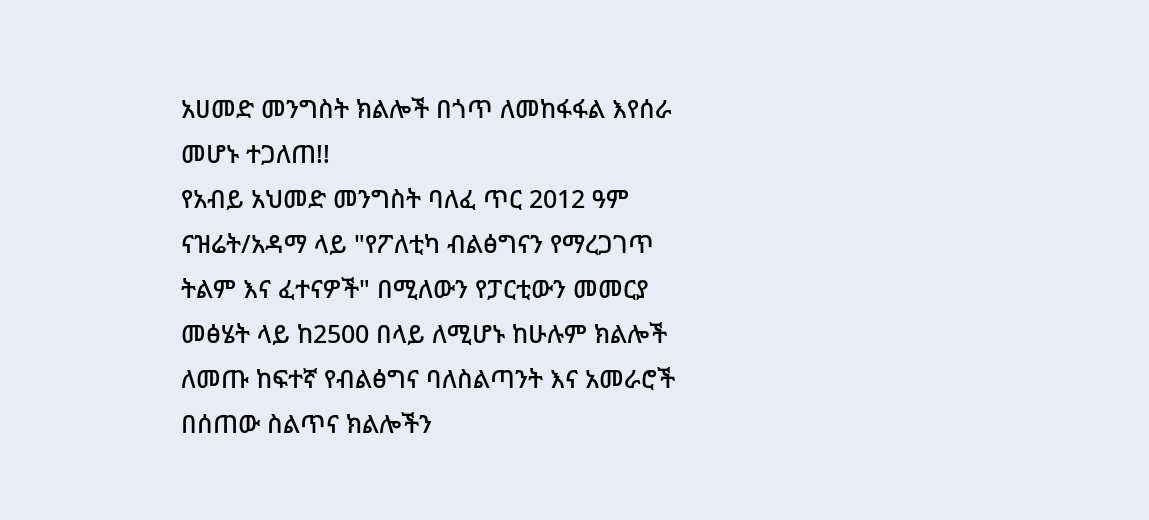አሀመድ መንግስት ክልሎች በጎጥ ለመከፋፋል እየሰራ መሆኑ ተጋለጠ!!
የአብይ አህመድ መንግስት ባለፈ ጥር 2012 ዓም ናዝሬት/አዳማ ላይ "የፖለቲካ ብልፅግናን የማረጋገጥ ትልም እና ፈተናዎች" በሚለውን የፓርቲውን መመርያ መፅሄት ላይ ከ2500 በላይ ለሚሆኑ ከሁሉም ክልሎች ለመጡ ከፍተኛ የብልፅግና ባለስልጣንት እና አመራሮች በሰጠው ስልጥና ክልሎችን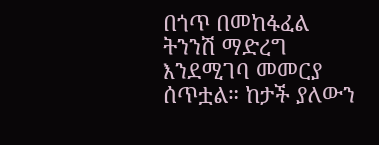በጎጥ በመከፋፈል ትንንሽ ማድረግ እንደሚገባ መመርያ ሰጥቷል። ከታች ያለውን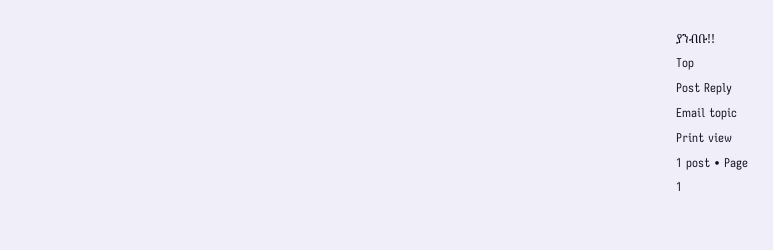ያንብቡ!!
Top
Post Reply
Email topic
Print view
1 post • Page
1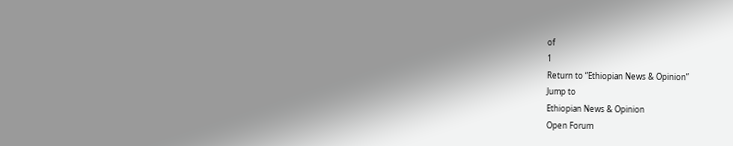of
1
Return to “Ethiopian News & Opinion”
Jump to
Ethiopian News & Opinion
Open Forum